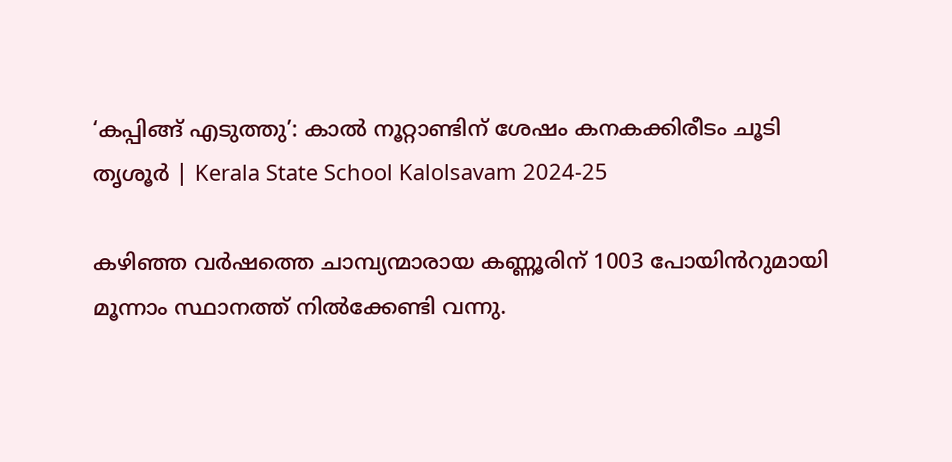‘കപ്പിങ്ങ് എടുത്തു’: കാൽ നൂറ്റാണ്ടിന് ശേഷം കനകക്കിരീടം ചൂടി തൃശൂർ | Kerala State School Kalolsavam 2024-25

കഴിഞ്ഞ വർഷത്തെ ചാമ്പ്യന്മാരായ കണ്ണൂരിന് 1003 പോയിൻറുമായി മൂന്നാം സ്ഥാനത്ത് നിൽക്കേണ്ടി വന്നു.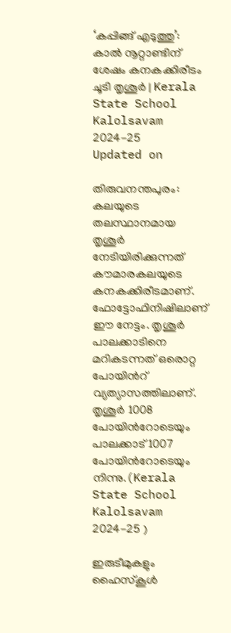‘കപ്പിങ്ങ് എടുത്തു’: കാൽ നൂറ്റാണ്ടിന് ശേഷം കനകക്കിരീടം ചൂടി തൃശൂർ | Kerala State School Kalolsavam 2024-25
Updated on

തിരുവനന്തപുരം: കലയുടെ തലസ്ഥാനമായ തൃശൂർ നേടിയിരിക്കുന്നത് കൗമാരകലയുടെ കനകക്കിരീടമാണ്. ഫോട്ടോഫിനിഷിലാണ് ഈ നേട്ടം. തൃശൂർ പാലക്കാടിനെ മറികടന്നത് ഒരൊറ്റ പോയിൻറ് വ്യത്യാസത്തിലാണ്. തൃശൂർ 1008 പോയിൻറോടെയും പാലക്കാട് 1007 പോയിൻറോടെയും നിന്നു.(Kerala State School Kalolsavam 2024-25 )

ഇരുടീമുകളും ഹൈസ്‌കൂള്‍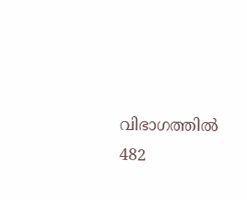വിഭാഗത്തില്‍ 482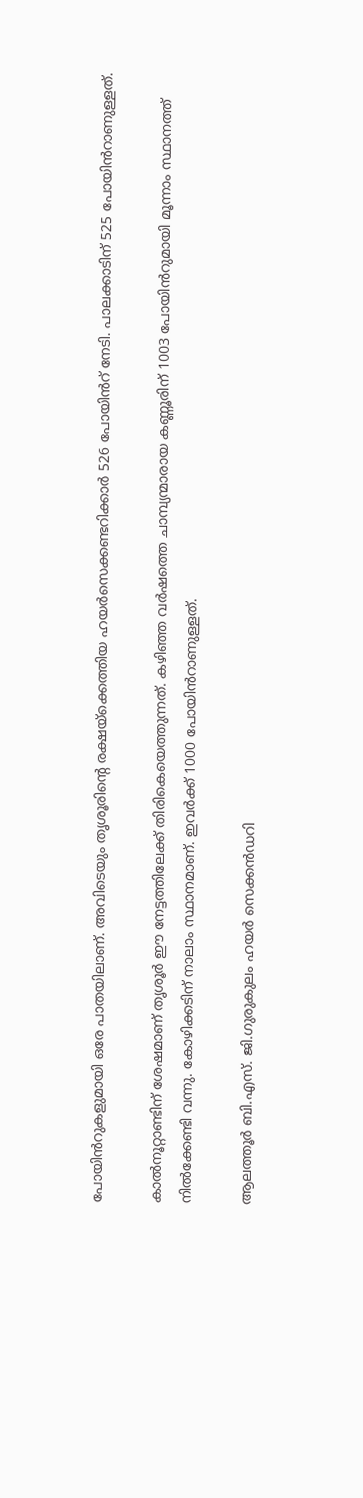പോയിൻറുകളുമായി ഒരേ പാതയിലാണ്. അവിടെയും തൃശൂരിൻ്റെ രക്ഷയ്‌ക്കെത്തിയ ഹയർസെക്കണ്ടറിക്കാർ 526 പോയിൻറ് നേടി. പാലക്കാടിന് 525 പോയിൻറാണുള്ളത്.

കാൽനൂറ്റാണ്ടിന് ശേഷമാണ് തൃശൂർ ഈ നേട്ടത്തിലേക്ക് തിരികെയെത്തുന്നത്. കഴിഞ്ഞ വർഷത്തെ ചാമ്പ്യന്മാരായ കണ്ണൂരിന് 1003 പോയിൻറുമായി മൂന്നാം സ്ഥാനത്ത് നിൽക്കേണ്ടി വന്നു. കോഴിക്കടിന് നാലാം സ്ഥാനമാണ്. ഇവർക്ക് 1000 പോയിൻറാണുള്ളത്.

ആലത്തൂര്‍ ബി.എസ്. ജി.ഗുരുകുലം ഹയര്‍ സെക്കന്‍ഡറി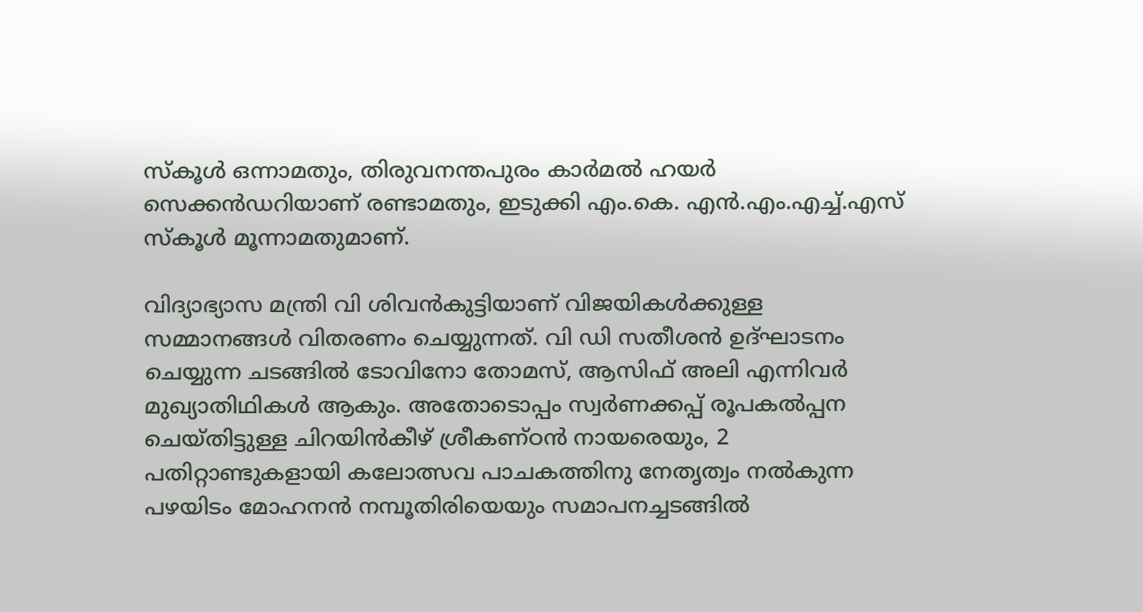സ്‌കൂൾ ഒന്നാമതും, തിരുവനന്തപുരം കാര്‍മല്‍ ഹയര്‍ സെക്കന്‍ഡറിയാണ് രണ്ടാമതും, ഇടുക്കി എം.കെ. എന്‍.എം.എച്ച്.എസ് സ്‌കൂൾ മൂന്നാമതുമാണ്.

വിദ്യാഭ്യാസ മന്ത്രി വി ശിവൻകുട്ടിയാണ് വിജയികൾക്കുള്ള സമ്മാനങ്ങൾ വിതരണം ചെയ്യുന്നത്. വി ഡി സതീശൻ ഉദ്‌ഘാടനം ചെയ്യുന്ന ചടങ്ങിൽ ടോവിനോ തോമസ്, ആസിഫ് അലി എന്നിവർ മുഖ്യാതിഥികൾ ആകും. അതോടൊപ്പം സ്വര്‍ണക്കപ്പ് രൂപകൽപ്പന ചെയ്തിട്ടുള്ള ചിറയിന്‍കീഴ് ശ്രീകണ്ഠന്‍ നായരെയും, 2 പതിറ്റാണ്ടുകളായി കലോത്സവ പാചകത്തിനു നേതൃത്വം നല്‍കുന്ന പഴയിടം മോഹനന്‍ നമ്പൂതിരിയെയും സമാപനച്ചടങ്ങിൽ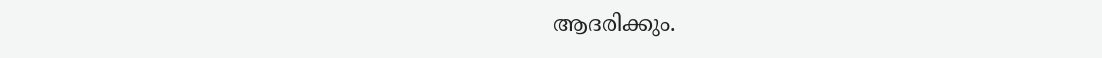ആദരിക്കും.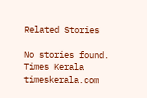Related Stories

No stories found.
Times Kerala
timeskerala.com